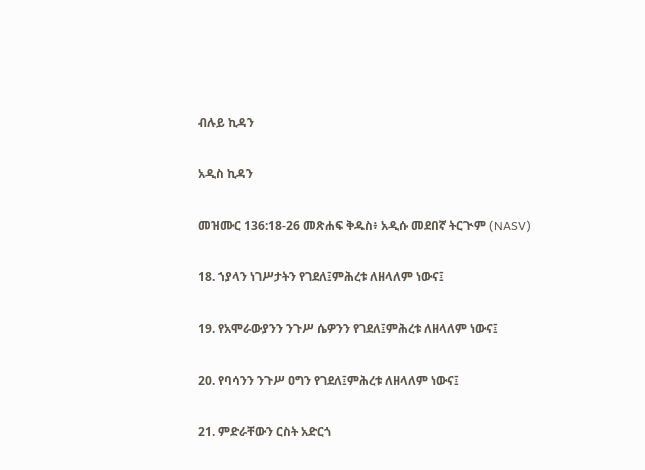ብሉይ ኪዳን

አዲስ ኪዳን

መዝሙር 136:18-26 መጽሐፍ ቅዱስ፥ አዲሱ መደበኛ ትርጒም (NASV)

18. ኀያላን ነገሥታትን የገደለ፤ምሕረቱ ለዘላለም ነውና፤

19. የአሞራውያንን ንጉሥ ሴዎንን የገደለ፤ምሕረቱ ለዘላለም ነውና፤

20. የባሳንን ንጉሥ ዐግን የገደለ፤ምሕረቱ ለዘላለም ነውና፤

21. ምድራቸውን ርስት አድርጎ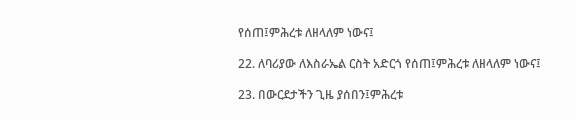የሰጠ፤ምሕረቱ ለዘላለም ነውና፤

22. ለባሪያው ለእስራኤል ርስት አድርጎ የሰጠ፤ምሕረቱ ለዘላለም ነውና፤

23. በውርደታችን ጊዜ ያሰበን፤ምሕረቱ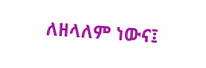ለዘላለም ነውና፤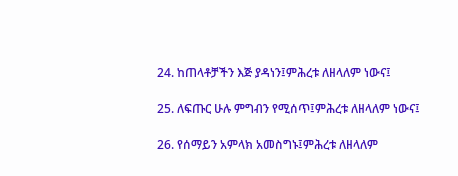24. ከጠላቶቻችን እጅ ያዳነን፤ምሕረቱ ለዘላለም ነውና፤

25. ለፍጡር ሁሉ ምግብን የሚሰጥ፤ምሕረቱ ለዘላለም ነውና፤

26. የሰማይን አምላክ አመስግኑ፤ምሕረቱ ለዘላለም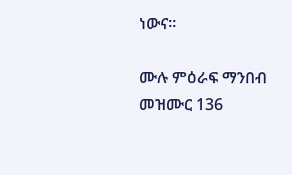ነውና።

ሙሉ ምዕራፍ ማንበብ መዝሙር 136